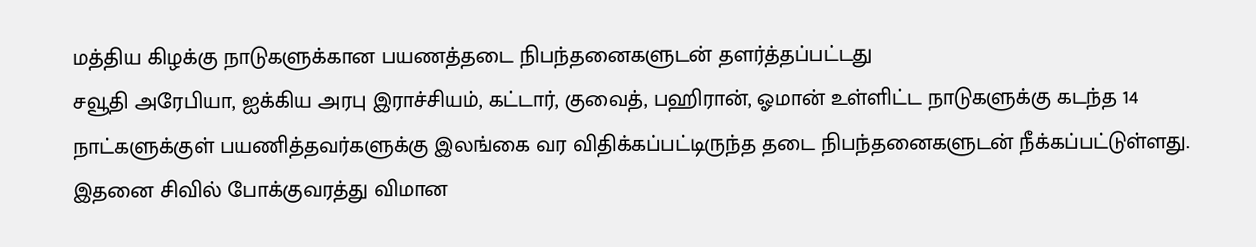மத்திய கிழக்கு நாடுகளுக்கான பயணத்தடை நிபந்தனைகளுடன் தளர்த்தப்பட்டது
சவூதி அரேபியா, ஐக்கிய அரபு இராச்சியம், கட்டார், குவைத், பஹிரான், ஓமான் உள்ளிட்ட நாடுகளுக்கு கடந்த 14 நாட்களுக்குள் பயணித்தவர்களுக்கு இலங்கை வர விதிக்கப்பட்டிருந்த தடை நிபந்தனைகளுடன் நீக்கப்பட்டுள்ளது.
இதனை சிவில் போக்குவரத்து விமான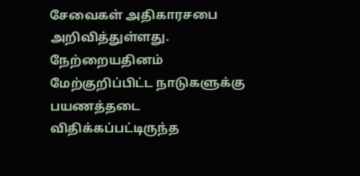சேவைகள் அதிகாரசபை அறிவித்துள்ளது.
நேற்றையதினம் மேற்குறிப்பிட்ட நாடுகளுக்கு பயணத்தடை விதிக்கப்பட்டிருந்த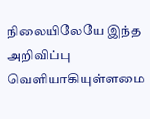நிலையிலேயே இந்த அறிவிப்பு வெளியாகியுள்ளமை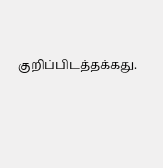குறிப்பிடத்தக்கது.